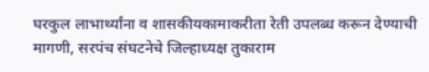घरकुल लाभार्थ्यांना व शासकीयकामाकरीता रेती उपलब्ध करून देण्याची मागणी, सरपंच संघटनेचे जिल्हाध्यक्ष तुकाराम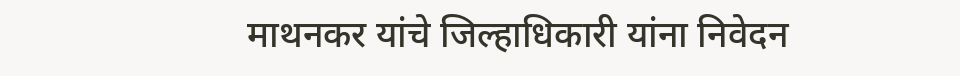माथनकर यांचे जिल्हाधिकारी यांना निवेदन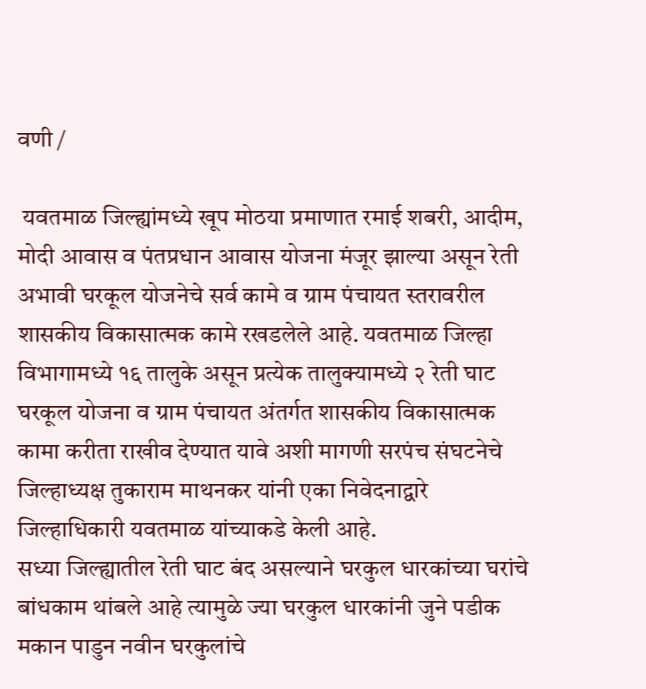वणी /

 यवतमाळ जिल्ह्यांमध्ये खूप मोठया प्रमाणात रमाई शबरी, आदीम, मोदी आवास व पंतप्रधान आवास योजना मंजूर झाल्या असून रेती अभावी घरकूल योजनेचे सर्व कामे व ग्राम पंचायत स्तरावरील शासकीय विकासात्मक कामे रखडलेले आहे. यवतमाळ जिल्हा विभागामध्ये १६ तालुके असून प्रत्येक तालुक्यामध्ये २ रेती घाट घरकूल योजना व ग्राम पंचायत अंतर्गत शासकीय विकासात्मक कामा करीता राखीव देण्यात यावे अशी मागणी सरपंच संघटनेचे जिल्हाध्यक्ष तुकाराम माथनकर यांनी एका निवेदनाद्वारे जिल्हाधिकारी यवतमाळ यांच्याकडे केली आहे.
सध्या जिल्ह्यातील रेती घाट बंद असल्याने घरकुल धारकांच्या घरांचे बांधकाम थांबले आहे त्यामुळे ज्या घरकुल धारकांनी जुने पडीक मकान पाडुन नवीन घरकुलांचे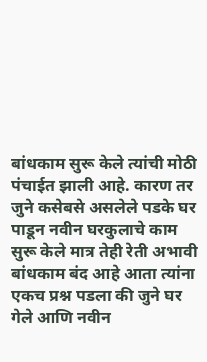बांधकाम सुरू केले त्यांची मोठी पंचाईत झाली आहे. कारण तर जुने कसेबसे असलेले पडके घर पाडून नवीन घरकुलाचे काम सुरू केले मात्र तेही रेती अभावी बांधकाम बंद आहे आता त्यांना एकच प्रश्न पडला की जुने घर गेले आणि नवीन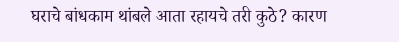घराचे बांधकाम थांबले आता रहायचे तरी कुठे? कारण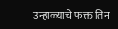उन्हाळ्याचे फक्त तिन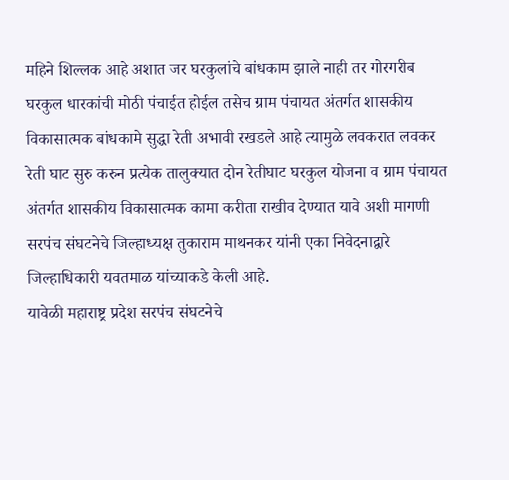महिने शिल्लक आहे अशात जर घरकुलांचे बांधकाम झाले नाही तर गोरगरीब घरकुल धारकांची मोठी पंचाईत होईल तसेच ग्राम पंचायत अंतर्गत शासकीय विकासात्मक बांधकामे सुद्धा रेती अभावी रखडले आहे त्यामुळे लवकरात लवकर रेती घाट सुरु करुन प्रत्येक तालुक्यात दोन रेतीघाट घरकुल योजना व ग्राम पंचायत अंतर्गत शासकीय विकासात्मक कामा करीता राखीव देण्यात यावे अशी मागणी सरपंच संघटनेचे जिल्हाध्यक्ष तुकाराम माथनकर यांनी एका निवेदनाद्वारे जिल्हाधिकारी यवतमाळ यांच्याकडे केली आहे.
यावेळी महाराष्ट्र प्रदेश सरपंच संघटनेचे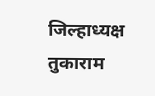जिल्हाध्यक्ष तुकाराम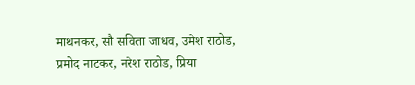माथनकर, सौ सविता जाधव, उमेश राठोड, प्रमोद नाटकर, नरेश राठोड, प्रिया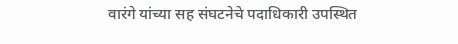वारंगे यांच्या सह संघटनेचे पदाधिकारी उपस्थित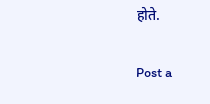होते.

Post a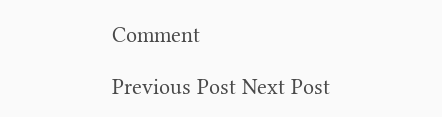Comment

Previous Post Next Post